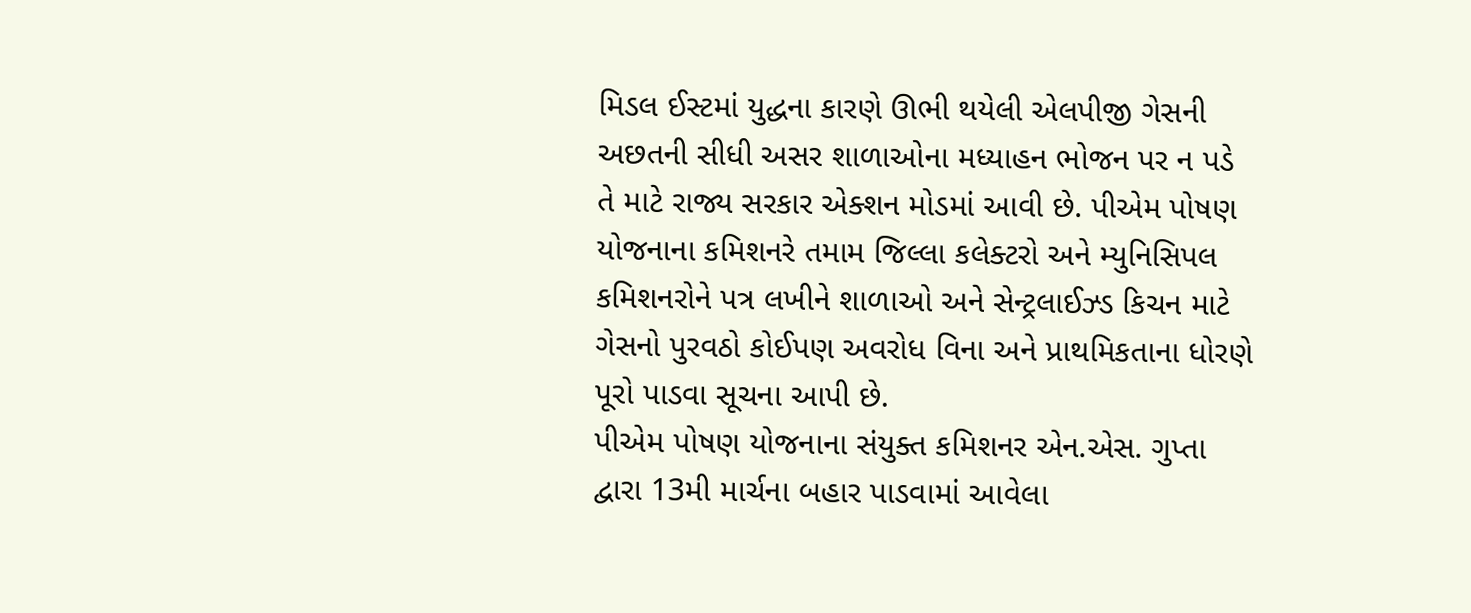મિડલ ઈસ્ટમાં યુદ્ધના કારણે ઊભી થયેલી એલપીજી ગેસની અછતની સીધી અસર શાળાઓના મધ્યાહન ભોજન પર ન પડે તે માટે રાજ્ય સરકાર એક્શન મોડમાં આવી છે. પીએમ પોષણ યોજનાના કમિશનરે તમામ જિલ્લા કલેક્ટરો અને મ્યુનિસિપલ કમિશનરોને પત્ર લખીને શાળાઓ અને સેન્ટ્રલાઈઝ્ડ કિચન માટે ગેસનો પુરવઠો કોઈપણ અવરોધ વિના અને પ્રાથમિકતાના ધોરણે પૂરો પાડવા સૂચના આપી છે.
પીએમ પોષણ યોજનાના સંયુક્ત કમિશનર એન.એસ. ગુપ્તા દ્વારા 13મી માર્ચના બહાર પાડવામાં આવેલા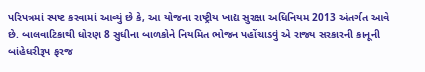પરિપત્રમાં સ્પષ્ટ કરવામાં આવ્યું છે કે, આ યોજના રાષ્ટ્રીય ખાદ્ય સુરક્ષા અધિનિયમ 2013 અંતર્ગત આવે છે. બાલવાટિકાથી ધોરણ 8 સુધીના બાળકોને નિયમિત ભોજન પહોંચાડવું એ રાજ્ય સરકારની કાનૂની બાંહેધરીરૂપ ફરજ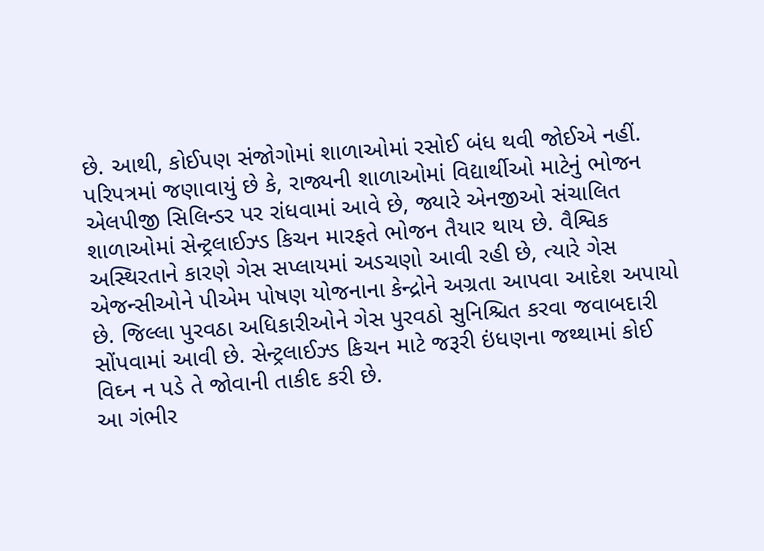છે. આથી, કોઈપણ સંજોગોમાં શાળાઓમાં રસોઈ બંધ થવી જોઈએ નહીં.
પરિપત્રમાં જણાવાયું છે કે, રાજ્યની શાળાઓમાં વિદ્યાર્થીઓ માટેનું ભોજન એલપીજી સિલિન્ડર પર રાંધવામાં આવે છે, જ્યારે એનજીઓ સંચાલિત શાળાઓમાં સેન્ટ્રલાઈઝ્ડ કિચન મારફતે ભોજન તૈયાર થાય છે. વૈશ્વિક અસ્થિરતાને કારણે ગેસ સપ્લાયમાં અડચણો આવી રહી છે, ત્યારે ગેસ એજન્સીઓને પીએમ પોષણ યોજનાના કેન્દ્રોને અગ્રતા આપવા આદેશ અપાયો છે. જિલ્લા પુરવઠા અધિકારીઓને ગેસ પુરવઠો સુનિશ્ચિત કરવા જવાબદારી સોંપવામાં આવી છે. સેન્ટ્રલાઈઝ્ડ કિચન માટે જરૂરી ઇંધણના જથ્થામાં કોઈ વિઘ્ન ન પડે તે જોવાની તાકીદ કરી છે.
આ ગંભીર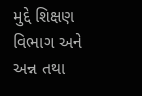મુદ્દે શિક્ષણ વિભાગ અને અન્ન તથા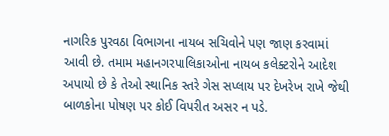નાગરિક પુરવઠા વિભાગના નાયબ સચિવોને પણ જાણ કરવામાં આવી છે. તમામ મહાનગરપાલિકાઓના નાયબ કલેક્ટરોને આદેશ અપાયો છે કે તેઓ સ્થાનિક સ્તરે ગેસ સપ્લાય પર દેખરેખ રાખે જેથી બાળકોના પોષણ પર કોઈ વિપરીત અસર ન પડે.